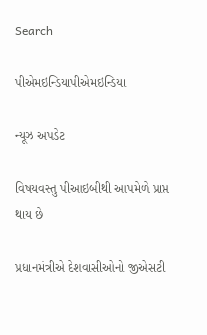Search

પીએમઇન્ડિયાપીએમઇન્ડિયા

ન્યૂઝ અપડેટ

વિષયવસ્તુ પીઆઇબીથી આપમેળે પ્રાપ્ત થાય છે

પ્રધાનમંત્રીએ દેશવાસીઓનો જીએસટી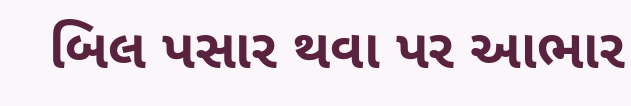બિલ પસાર થવા પર આભાર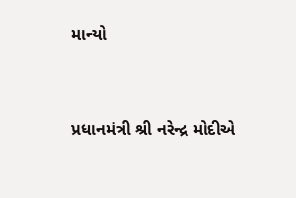માન્યો


પ્રધાનમંત્રી શ્રી નરેન્દ્ર મોદીએ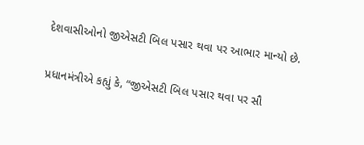દેશવાસીઓનો જીએસટી બિલ પસાર થવા પર આભાર માન્યો છે.

પ્રધાનમંત્રીએ કહ્યું કે, “જીએસટી બિલ પસાર થવા પર સૌ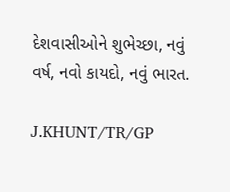દેશવાસીઓને શુભેચ્છા, નવું વર્ષ, નવો કાયદો, નવું ભારત.

J.KHUNT/TR/GP